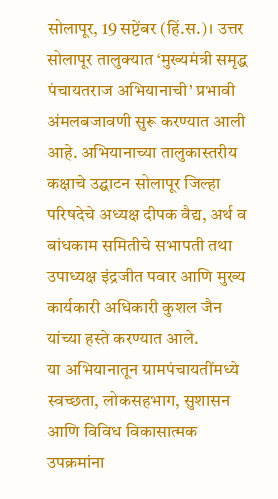सोलापूर, 19 सप्टेंबर (हिं.स.)। उत्तर सोलापूर तालुक्यात ‘मुख्यमंत्री समृद्ध पंचायतराज अभियानाची’ प्रभावी अंमलबजावणी सुरू करण्यात आली आहे. अभियानाच्या तालुकास्तरीय कक्षाचे उद्घाटन सोलापूर जिल्हा परिषदेचे अध्यक्ष दीपक वैद्य, अर्थ व बांधकाम समितीचे सभापती तथा उपाध्यक्ष इंद्रजीत पवार आणि मुख्य कार्यकारी अधिकारी कुशल जैन यांच्या हस्ते करण्यात आले.
या अभियानातून ग्रामपंचायतींमध्ये स्वच्छता, लोकसहभाग, सुशासन आणि विविध विकासात्मक उपक्रमांना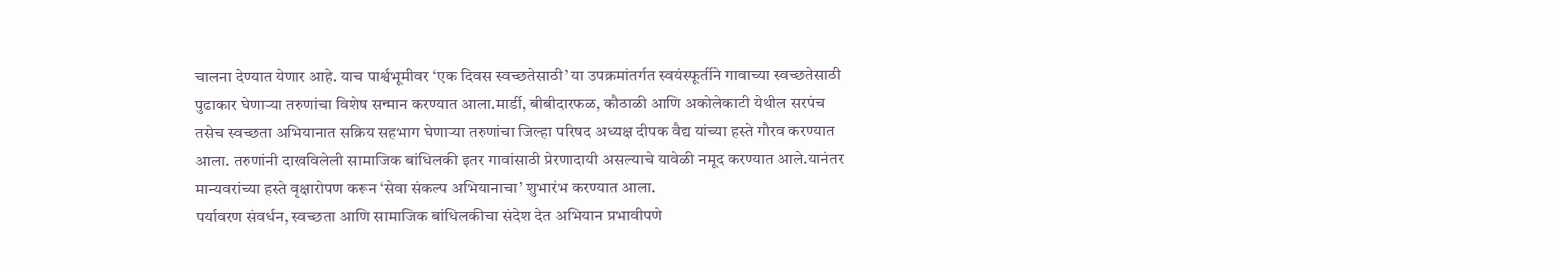चालना देण्यात येणार आहे. याच पार्श्वभूमीवर ‘एक दिवस स्वच्छतेसाठी’ या उपक्रमांतर्गत स्वयंस्फूर्तीने गावाच्या स्वच्छतेसाठी पुढाकार घेणाऱ्या तरुणांचा विशेष सन्मान करण्यात आला.मार्डी, बीबीदारफळ, कौठाळी आणि अकोलेकाटी येथील सरपंच तसेच स्वच्छता अभियानात सक्रिय सहभाग घेणाऱ्या तरुणांचा जिल्हा परिषद अध्यक्ष दीपक वैद्य यांच्या हस्ते गौरव करण्यात आला. तरुणांनी दाखविलेली सामाजिक बांधिलकी इतर गावांसाठी प्रेरणादायी असल्याचे यावेळी नमूद करण्यात आले.यानंतर मान्यवरांच्या हस्ते वृक्षारोपण करून ‘सेवा संकल्प अभियानाचा’ शुभारंभ करण्यात आला.
पर्यावरण संवर्धन, स्वच्छता आणि सामाजिक बांधिलकीचा संदेश देत अभियान प्रभावीपणे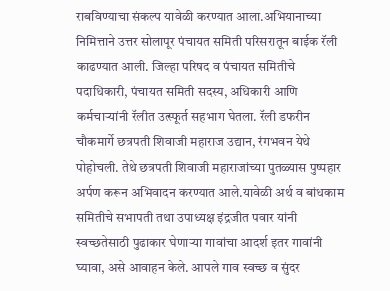राबविण्याचा संकल्प यावेळी करण्यात आला.अभियानाच्या निमित्ताने उत्तर सोलापूर पंचायत समिती परिसरातून बाईक रॅली काढण्यात आली. जिल्हा परिषद व पंचायत समितीचे पदाधिकारी, पंचायत समिती सदस्य, अधिकारी आणि कर्मचाऱ्यांनी रॅलीत उत्स्फूर्त सहभाग घेतला. रॅली डफरीन चौकमार्गे छत्रपती शिवाजी महाराज उद्यान, रंगभवन येथे पोहोचली. तेथे छत्रपती शिवाजी महाराजांच्या पुतळ्यास पुष्पहार अर्पण करून अभिवादन करण्यात आले.यावेळी अर्थ व बांधकाम समितीचे सभापती तथा उपाध्यक्ष इंद्रजीत पवार यांनी स्वच्छतेसाठी पुढाकार घेणाऱ्या गावांचा आदर्श इतर गावांनी घ्यावा, असे आवाहन केले. आपले गाव स्वच्छ व सुंदर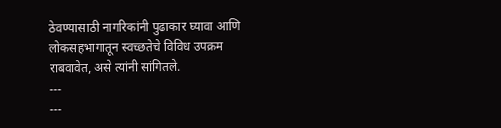ठेवण्यासाठी नागरिकांनी पुढाकार घ्यावा आणि लोकसहभागातून स्वच्छतेचे विविध उपक्रम राबवावेत, असे त्यांनी सांगितले.
---
---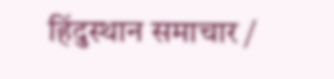हिंदुस्थान समाचार /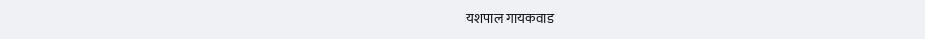यशपाल गायकवाड